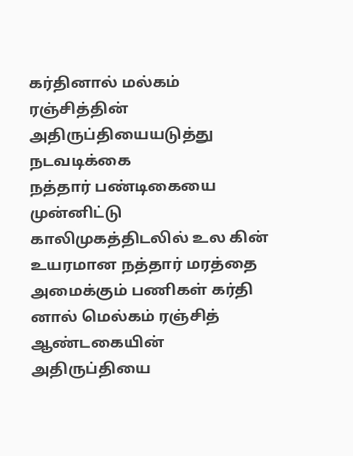கர்தினால் மல்கம் ரஞ்சித்தின் அதிருப்தியையடுத்து நடவடிக்கை
நத்தார் பண்டிகையை முன்னிட்டு காலிமுகத்திடலில் உல கின் உயரமான நத்தார் மரத்தை அமைக்கும் பணிகள் கர்தி னால் மெல்கம் ரஞ்சித் ஆண்டகையின் அதிருப்தியை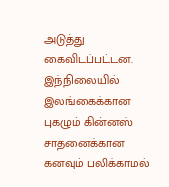அடுத்து கைவிடப்பட்டன.
இந்நிலையில் இலங்கைக்கான புகழும் கின்னஸ் சாதனைக்கான கனவும் பலிக்காமல்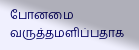போனமை வருத்தமளிப்பதாக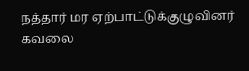நத்தார் மர ஏற்பாட்டுக்குழுவினர் கவலை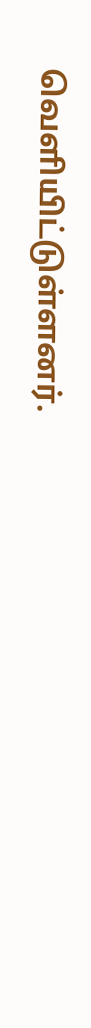வெளியிட்டுள்ளனர்.